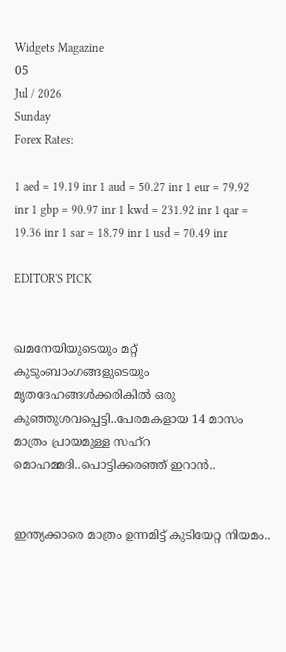Widgets Magazine
05
Jul / 2026
Sunday
Forex Rates:

1 aed = 19.19 inr 1 aud = 50.27 inr 1 eur = 79.92 inr 1 gbp = 90.97 inr 1 kwd = 231.92 inr 1 qar = 19.36 inr 1 sar = 18.79 inr 1 usd = 70.49 inr

EDITOR'S PICK


ഖമനേയിയുടെയും മറ്റ് കുടുംബാംഗങ്ങളുടെയും മൃതദേഹങ്ങൾക്കരികിൽ ഒരു കുഞ്ഞുശവപ്പെട്ടി..പേരമകളായ 14 മാസം മാത്രം പ്രായമുള്ള സഹ്റ മൊഹമ്മദി..പൊട്ടിക്കരഞ്ഞ് ഇറാൻ..


ഇന്ത്യക്കാരെ മാത്രം ഉന്നമിട്ട് കുടിയേറ്റ നിയമം..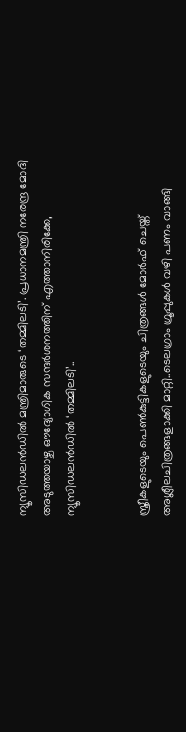ന്യൂസിഡലൻഡിൽ മന്ത്രിമാരുടെ ‘തമ്മിലടി’. പ്രധാനമന്ത്രി നരേന്ദ്ര മോദി അടുത്തയാഴ്ച ഔദ്യോഗിക സന്ദർശനത്തിന് എത്താനിരിക്കേ, ന്യൂസിഡലൻഡിൽ ‘തമ്മിലടി’..


സ്ത്രീകളുടെയും പെണ്‍കുട്ടികളുടെയും ചിത്രങ്ങള്‍ മോര്‍ഫ് ചെയ്ത് അശ്ലീലചിത്രങ്ങളാക്കി മാറ്റി..ടെലഗ്രാം ഗ്രൂപ്പുകള്‍ വഴി പണം വാങ്ങി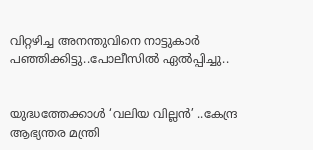വിറ്റഴിച്ച അനന്തുവിനെ നാട്ടുകാർ പഞ്ഞിക്കിട്ടു..പോലീസിൽ ഏൽപ്പിച്ചു..


യുദ്ധത്തേക്കാൾ ‘വലിയ വില്ലൻ’ ..കേന്ദ്ര ആഭ്യന്തര മന്ത്രി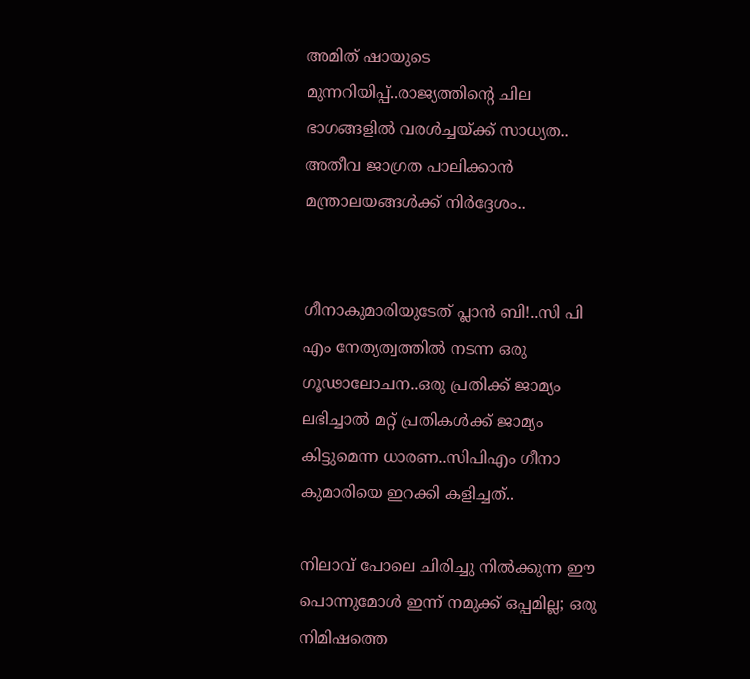അമിത് ഷായുടെ മുന്നറിയിപ്പ്..രാജ്യത്തിന്റെ ചില ഭാഗങ്ങളിൽ വരൾച്ചയ്ക്ക് സാധ്യത.. അതീവ ജാഗ്രത പാലിക്കാൻ മന്ത്രാലയങ്ങൾക്ക് നിർദ്ദേശം..


ഗീനാകുമാരിയുടേത് പ്ലാൻ ബി!..സി പി എം നേത്യത്വത്തിൽ നടന്ന ഒരു ഗൂഢാലോചന..ഒരു പ്രതിക്ക് ജാമ്യം ലഭിച്ചാൽ മറ്റ് പ്രതികൾക്ക് ജാമ്യം കിട്ടുമെന്ന ധാരണ..സിപിഎം ഗീനാ കുമാരിയെ ഇറക്കി കളിച്ചത്..

നിലാവ് പോലെ ചിരിച്ചു നിൽക്കുന്ന ഈ പൊന്നുമോൾ ഇന്ന് നമുക്ക് ഒപ്പമില്ല; ഒരു നിമിഷത്തെ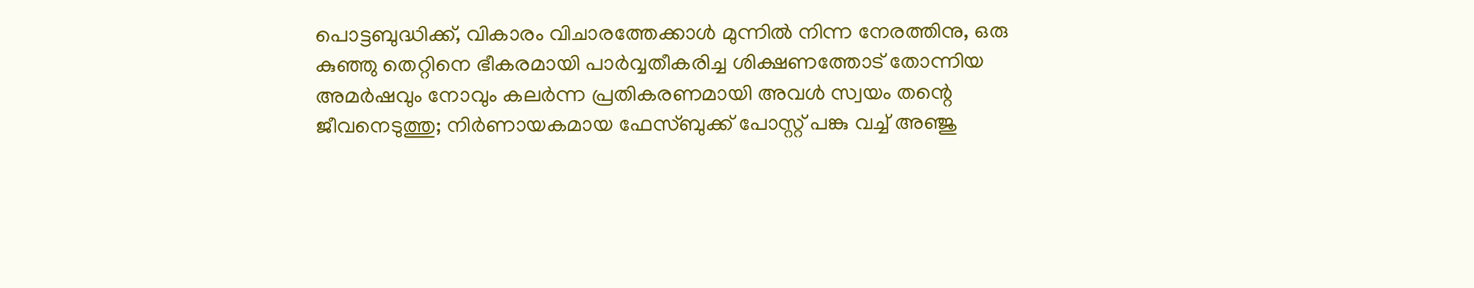പൊട്ടബുദ്ധിക്ക്, വികാരം വിചാരത്തേക്കാൾ മുന്നിൽ നിന്ന നേരത്തിനു, ഒരു കുഞ്ഞു തെറ്റിനെ ഭീകരമായി പാർവ്വതീകരിച്ച ശിക്ഷണത്തോട് തോന്നിയ അമർഷവും നോവും കലർന്ന പ്രതികരണമായി അവൾ സ്വയം തന്റെ ജീവനെടുത്തു; നിർണായകമായ ഫേസ്ബുക്ക് പോസ്റ്റ് പങ്കു വച്ച് അഞ്ജു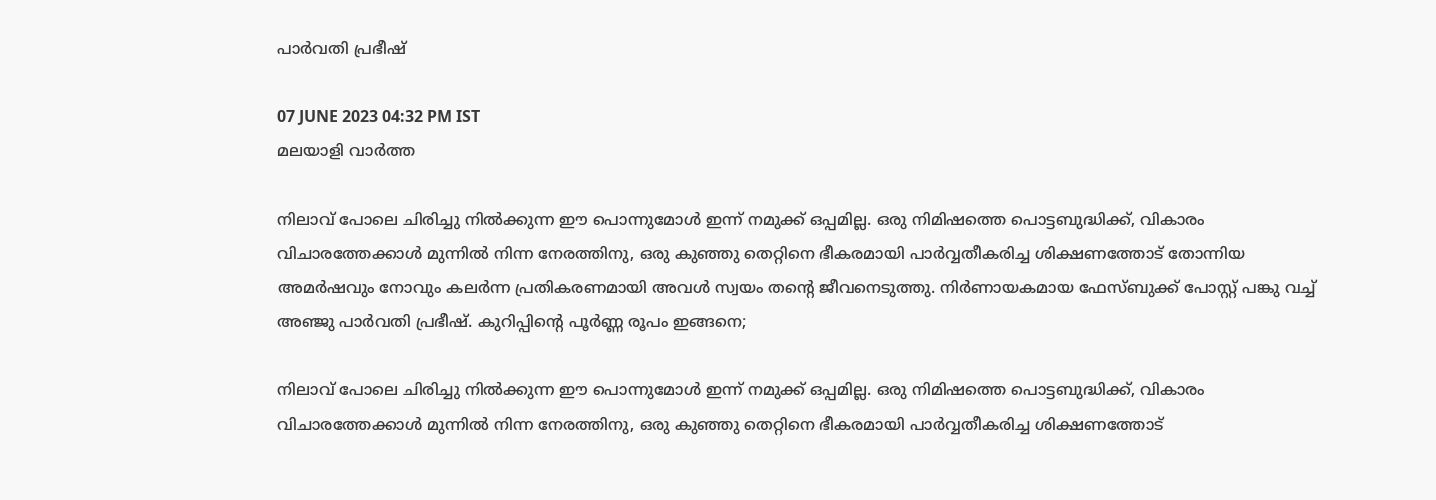പാർവതി പ്രഭീഷ്

07 JUNE 2023 04:32 PM IST
മലയാളി വാര്‍ത്ത

നിലാവ് പോലെ ചിരിച്ചു നിൽക്കുന്ന ഈ പൊന്നുമോൾ ഇന്ന് നമുക്ക് ഒപ്പമില്ല. ഒരു നിമിഷത്തെ പൊട്ടബുദ്ധിക്ക്, വികാരം വിചാരത്തേക്കാൾ മുന്നിൽ നിന്ന നേരത്തിനു, ഒരു കുഞ്ഞു തെറ്റിനെ ഭീകരമായി പാർവ്വതീകരിച്ച ശിക്ഷണത്തോട് തോന്നിയ അമർഷവും നോവും കലർന്ന പ്രതികരണമായി അവൾ സ്വയം തന്റെ ജീവനെടുത്തു. നിർണായകമായ ഫേസ്ബുക്ക് പോസ്റ്റ് പങ്കു വച്ച് അഞ്ജു പാർവതി പ്രഭീഷ്. കുറിപ്പിന്റെ പൂർണ്ണ രൂപം ഇങ്ങനെ;

നിലാവ് പോലെ ചിരിച്ചു നിൽക്കുന്ന ഈ പൊന്നുമോൾ ഇന്ന് നമുക്ക് ഒപ്പമില്ല. ഒരു നിമിഷത്തെ പൊട്ടബുദ്ധിക്ക്, വികാരം വിചാരത്തേക്കാൾ മുന്നിൽ നിന്ന നേരത്തിനു, ഒരു കുഞ്ഞു തെറ്റിനെ ഭീകരമായി പാർവ്വതീകരിച്ച ശിക്ഷണത്തോട്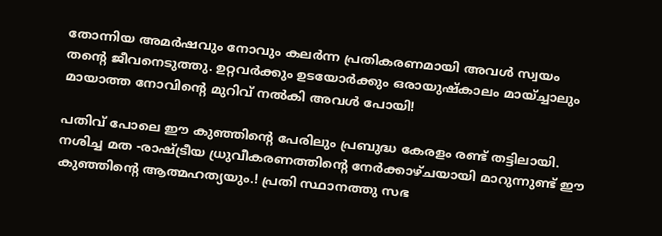തോന്നിയ അമർഷവും നോവും കലർന്ന പ്രതികരണമായി അവൾ സ്വയം തന്റെ ജീവനെടുത്തു. ഉറ്റവർക്കും ഉടയോർക്കും ഒരായുഷ്കാലം മായ്ച്ചാലും മായാത്ത നോവിന്റെ മുറിവ് നൽകി അവൾ പോയി!

പതിവ് പോലെ ഈ കുഞ്ഞിന്റെ പേരിലും പ്രബുദ്ധ കേരളം രണ്ട് തട്ടിലായി. നശിച്ച മത -രാഷ്ട്രീയ ധ്രുവീകരണത്തിന്റെ നേർക്കാഴ്ചയായി മാറുന്നുണ്ട് ഈ കുഞ്ഞിന്റെ ആത്മഹത്യയും.! പ്രതി സ്ഥാനത്തു സഭ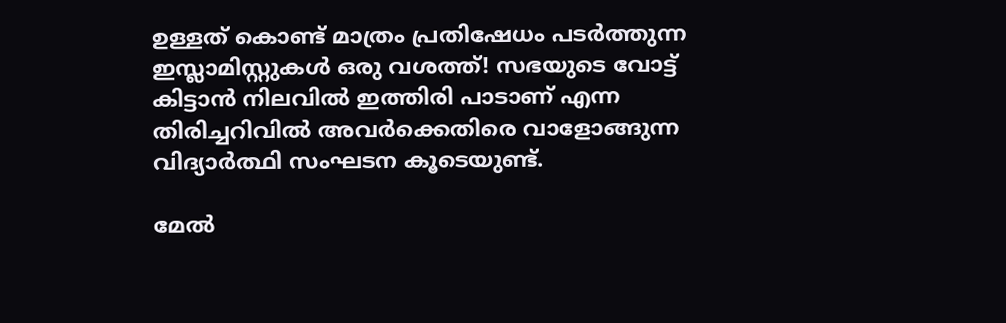ഉള്ളത് കൊണ്ട് മാത്രം പ്രതിഷേധം പടർത്തുന്ന ഇസ്ലാമിസ്റ്റുകൾ ഒരു വശത്ത്! സഭയുടെ വോട്ട് കിട്ടാൻ നിലവിൽ ഇത്തിരി പാടാണ് എന്ന തിരിച്ചറിവിൽ അവർക്കെതിരെ വാളോങ്ങുന്ന വിദ്യാർത്ഥി സംഘടന കൂടെയുണ്ട്.

മേൽ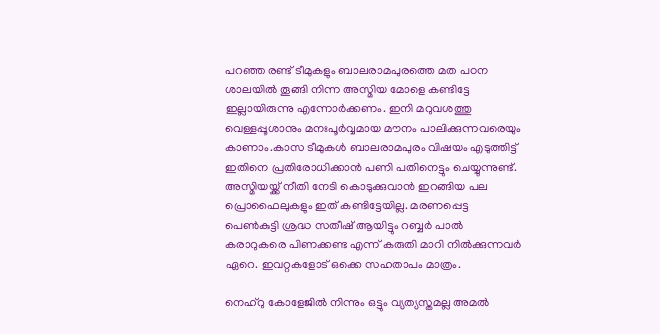പറഞ്ഞ രണ്ട് ടീമുകളും ബാലരാമപുരത്തെ മത പഠന ശാലയിൽ തൂങ്ങി നിന്ന അസ്മിയ മോളെ കണ്ടിട്ടേ ഇല്ലായിരുന്നു എന്നോർക്കണം. ഇനി മറുവശത്തു വെള്ളപ്പൂശാനും മനഃപൂർവ്വമായ മൗനം പാലിക്കുന്നവരെയും കാണാം.കാസ ടീമുകൾ ബാലരാമപുരം വിഷയം എടുത്തിട്ട് ഇതിനെ പ്രതിരോധിക്കാൻ പണി പതിനെട്ടും ചെയ്യുന്നുണ്ട്. അസ്മിയയ്ക്ക് നീതി നേടി കൊടുക്കുവാൻ ഇറങ്ങിയ പല പ്രൊഫൈലുകളും ഇത് കണ്ടിട്ടേയില്ല. മരണപ്പെട്ട പെൺകുട്ടി ശ്രദ്ധ സതീഷ് ആയിട്ടും റബ്ബർ പാൽ കരാറുകരെ പിണക്കണ്ട എന്ന് കരുതി മാറി നിൽക്കുന്നവർ ഏറെ. ഇവറ്റകളോട് ഒക്കെ സഹതാപം മാത്രം.

നെഹ്‌റു കോളേജിൽ നിന്നും ഒട്ടും വ്യത്യസ്തമല്ല അമൽ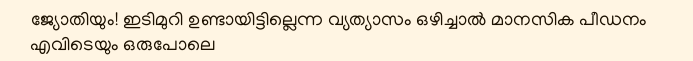ജ്യോതിയും! ഇടിമുറി ഉണ്ടായിട്ടില്ലെന്ന വ്യത്യാസം ഒഴിച്ചാൽ മാനസിക പീഡനം എവിടെയും ഒരുപോലെ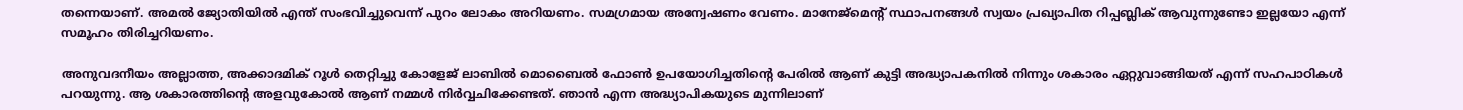തന്നെയാണ്. അമൽ ജ്യോതിയിൽ എന്ത്‌ സംഭവിച്ചുവെന്ന് പുറം ലോകം അറിയണം. സമഗ്രമായ അന്വേഷണം വേണം. മാനേജ്‌മെന്റ് സ്ഥാപനങ്ങൾ സ്വയം പ്രഖ്യാപിത റിപ്പബ്ലിക് ആവുന്നുണ്ടോ ഇല്ലയോ എന്ന് സമൂഹം തിരിച്ചറിയണം.

അനുവദനീയം അല്ലാത്ത, അക്കാദമിക് റൂൾ തെറ്റിച്ചു കോളേജ് ലാബിൽ മൊബൈൽ ഫോൺ ഉപയോഗിച്ചതിന്റെ പേരിൽ ആണ് കുട്ടി അദ്ധ്യാപകനിൽ നിന്നും ശകാരം ഏറ്റുവാങ്ങിയത് എന്ന് സഹപാഠികൾ പറയുന്നു. ആ ശകാരത്തിന്റെ അളവുകോൽ ആണ് നമ്മൾ നിർവ്വചിക്കേണ്ടത്. ഞാൻ എന്ന അദ്ധ്യാപികയുടെ മുന്നിലാണ്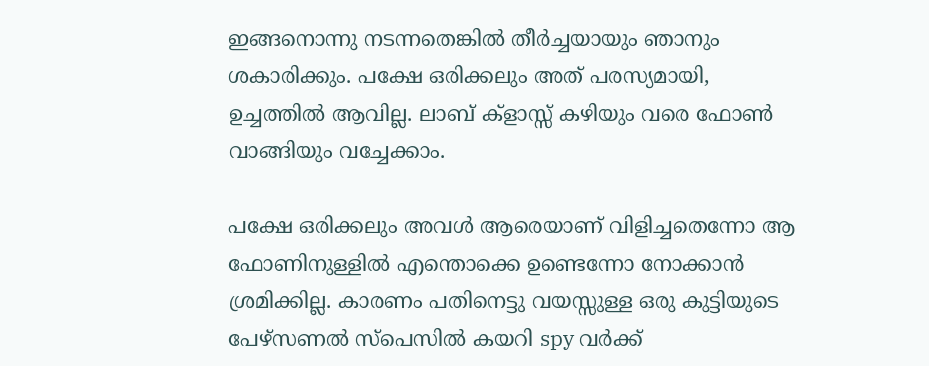ഇങ്ങനൊന്നു നടന്നതെങ്കിൽ തീർച്ചയായും ഞാനും ശകാരിക്കും. പക്ഷേ ഒരിക്കലും അത് പരസ്യമായി, ഉച്ചത്തിൽ ആവില്ല. ലാബ് ക്‌ളാസ്സ് കഴിയും വരെ ഫോൺ വാങ്ങിയും വച്ചേക്കാം.

പക്ഷേ ഒരിക്കലും അവൾ ആരെയാണ് വിളിച്ചതെന്നോ ആ ഫോണിനുള്ളിൽ എന്തൊക്കെ ഉണ്ടെന്നോ നോക്കാൻ ശ്രമിക്കില്ല. കാരണം പതിനെട്ടു വയസ്സുള്ള ഒരു കുട്ടിയുടെ പേഴ്സണൽ സ്പെസിൽ കയറി spy വർക്ക്‌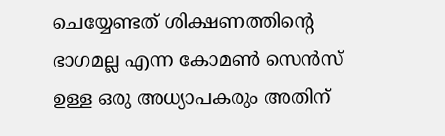ചെയ്യേണ്ടത് ശിക്ഷണത്തിന്റെ ഭാഗമല്ല എന്ന കോമൺ സെൻസ് ഉള്ള ഒരു അധ്യാപകരും അതിന്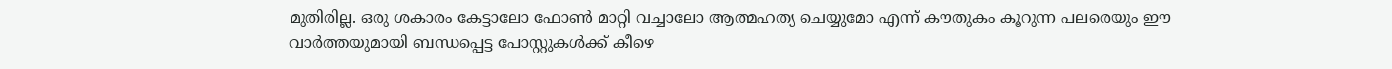മുതിരില്ല. ഒരു ശകാരം കേട്ടാലോ ഫോൺ മാറ്റി വച്ചാലോ ആത്മഹത്യ ചെയ്യുമോ എന്ന് കൗതുകം കൂറുന്ന പലരെയും ഈ വാർത്തയുമായി ബന്ധപ്പെട്ട പോസ്റ്റുകൾക്ക് കീഴെ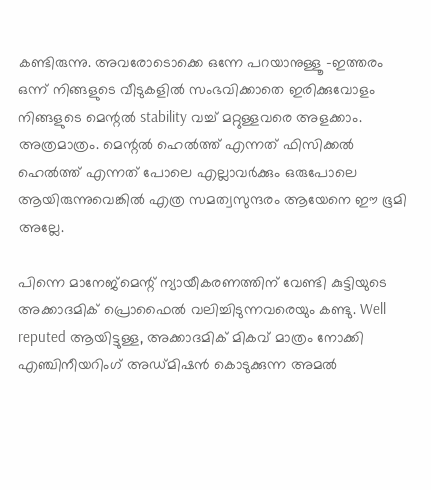കണ്ടിരുന്നു. അവരോടൊക്കെ ഒന്നേ പറയാനുള്ളൂ -ഇത്തരം ഒന്ന് നിങ്ങളുടെ വീടുകളിൽ സംഭവിക്കാതെ ഇരിക്കുവോളം നിങ്ങളുടെ മെന്റൽ stability വച്ച് മറ്റുള്ളവരെ അളക്കാം. അത്രമാത്രം. മെന്റൽ ഹെൽത്ത് എന്നത് ഫിസിക്കൽ ഹെൽത്ത്‌ എന്നത് പോലെ എല്ലാവർക്കും ഒരുപോലെ ആയിരുന്നുവെങ്കിൽ എത്ര സമത്വസുന്ദരം ആയേനെ ഈ ഭൂമി അല്ലേ.

പിന്നെ മാനേജ്‌മെന്റ് ന്യായീകരണത്തിന് വേണ്ടി കുട്ടിയുടെ അക്കാദമിക് പ്രൊഫൈൽ വലിച്ചിടുന്നവരെയും കണ്ടു. Well reputed ആയിട്ടുള്ള, അക്കാദമിക് മികവ് മാത്രം നോക്കി എഞ്ചിനീയറിംഗ് അഡ്മിഷൻ കൊടുക്കുന്ന അമൽ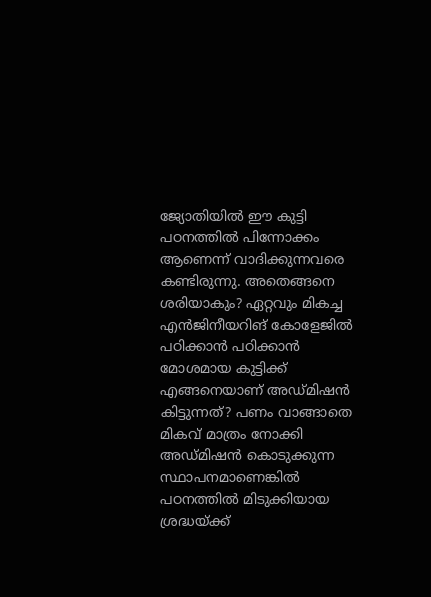ജ്യോതിയിൽ ഈ കുട്ടി പഠനത്തിൽ പിന്നോക്കം ആണെന്ന് വാദിക്കുന്നവരെ കണ്ടിരുന്നു. അതെങ്ങനെ ശരിയാകും? ഏറ്റവും മികച്ച എൻജിനീയറിങ് കോളേജിൽ പഠിക്കാൻ പഠിക്കാൻ മോശമായ കുട്ടിക്ക് എങ്ങനെയാണ് അഡ്മിഷൻ കിട്ടുന്നത്? പണം വാങ്ങാതെ മികവ് മാത്രം നോക്കി അഡ്മിഷൻ കൊടുക്കുന്ന സ്ഥാപനമാണെങ്കിൽ പഠനത്തിൽ മിടുക്കിയായ ശ്രദ്ധയ്ക്ക്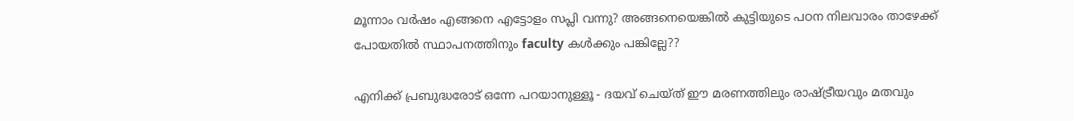മൂന്നാം വർഷം എങ്ങനെ എട്ടോളം സപ്ലി വന്നു? അങ്ങനെയെങ്കിൽ കുട്ടിയുടെ പഠന നിലവാരം താഴേക്ക് പോയതിൽ സ്ഥാപനത്തിനും faculty കൾക്കും പങ്കില്ലേ??

എനിക്ക് പ്രബുദ്ധരോട് ഒന്നേ പറയാനുള്ളൂ - ദയവ് ചെയ്ത് ഈ മരണത്തിലും രാഷ്ട്രീയവും മതവും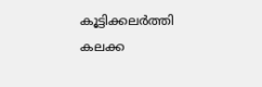കൂട്ടിക്കലർത്തി കലക്ക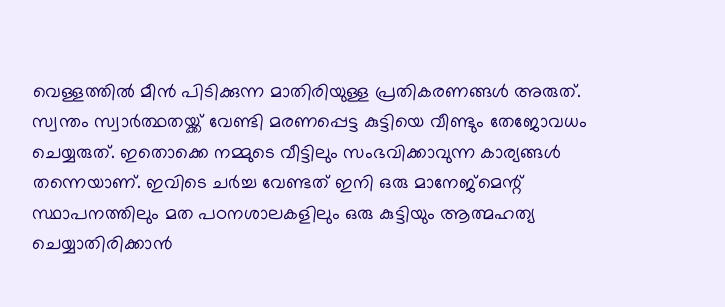വെള്ളത്തിൽ മീൻ പിടിക്കുന്ന മാതിരിയുള്ള പ്രതികരണങ്ങൾ അരുത്. സ്വന്തം സ്വാർത്ഥതയ്ക്ക് വേണ്ടി മരണപ്പെട്ട കുട്ടിയെ വീണ്ടും തേജോവധം ചെയ്യരുത്. ഇതൊക്കെ നമ്മുടെ വീട്ടിലും സംഭവിക്കാവുന്ന കാര്യങ്ങൾ തന്നെയാണ്. ഇവിടെ ചർച്ച വേണ്ടത് ഇനി ഒരു മാനേജ്മെന്റ് സ്ഥാപനത്തിലും മത പഠനശാലകളിലും ഒരു കുട്ടിയും ആത്മഹത്യ ചെയ്യാതിരിക്കാൻ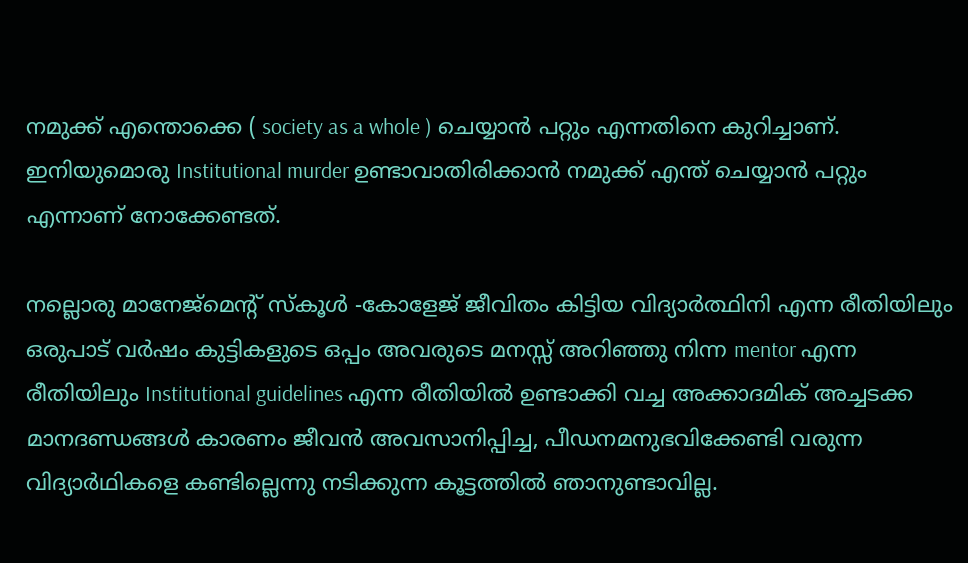നമുക്ക് എന്തൊക്കെ ( society as a whole ) ചെയ്യാൻ പറ്റും എന്നതിനെ കുറിച്ചാണ്. ഇനിയുമൊരു Institutional murder ഉണ്ടാവാതിരിക്കാൻ നമുക്ക് എന്ത് ചെയ്യാൻ പറ്റും എന്നാണ് നോക്കേണ്ടത്.

നല്ലൊരു മാനേജ്മെന്റ് സ്കൂൾ -കോളേജ് ജീവിതം കിട്ടിയ വിദ്യാർത്ഥിനി എന്ന രീതിയിലും ഒരുപാട് വർഷം കുട്ടികളുടെ ഒപ്പം അവരുടെ മനസ്സ് അറിഞ്ഞു നിന്ന mentor എന്ന രീതിയിലും Institutional guidelines എന്ന രീതിയിൽ ഉണ്ടാക്കി വച്ച അക്കാദമിക് അച്ചടക്ക മാനദണ്ഡങ്ങൾ കാരണം ജീവൻ അവസാനിപ്പിച്ച, പീഡനമനുഭവിക്കേണ്ടി വരുന്ന വിദ്യാർഥികളെ കണ്ടില്ലെന്നു നടിക്കുന്ന കൂട്ടത്തിൽ ഞാനുണ്ടാവില്ല.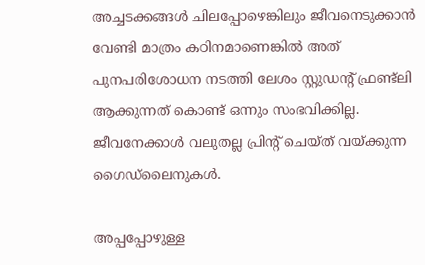അച്ചടക്കങ്ങൾ ചിലപ്പോഴെങ്കിലും ജീവനെടുക്കാൻ വേണ്ടി മാത്രം കഠിനമാണെങ്കിൽ അത് പുനപരിശോധന നടത്തി ലേശം സ്റ്റുഡന്റ് ഫ്രണ്ട്‌ലി ആക്കുന്നത് കൊണ്ട് ഒന്നും സംഭവിക്കില്ല. ജീവനേക്കാൾ വലുതല്ല പ്രിന്റ് ചെയ്ത് വയ്ക്കുന്ന ഗൈഡ്ലൈനുകൾ.

അപ്പപ്പോഴുള്ള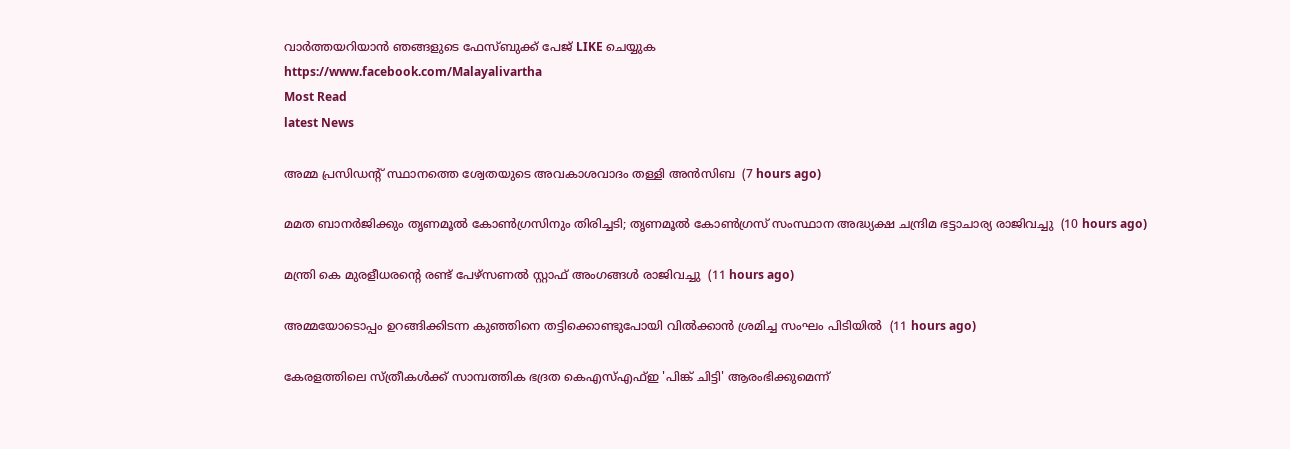വാര്‍ത്തയറിയാന്‍ ഞങ്ങളുടെ ഫേസ്‌ബുക്ക്‌ പേജ് LIKE ചെയ്യുക
https://www.facebook.com/Malayalivartha
Most Read
latest News

അമ്മ പ്രസിഡന്റ് സ്ഥാനത്തെ ശ്വേതയുടെ അവകാശവാദം തള്ളി അന്‍സിബ  (7 hours ago)

മമത ബാനര്‍ജിക്കും തൃണമൂല്‍ കോണ്‍ഗ്രസിനും തിരിച്ചടി; തൃണമൂല്‍ കോണ്‍ഗ്രസ് സംസ്ഥാന അദ്ധ്യക്ഷ ചന്ദ്രിമ ഭട്ടാചാര്യ രാജിവച്ചു  (10 hours ago)

മന്ത്രി കെ മുരളീധരന്റെ രണ്ട് പേഴ്‌സണല്‍ സ്റ്റാഫ് അംഗങ്ങള്‍ രാജിവച്ചു  (11 hours ago)

അമ്മയോടൊപ്പം ഉറങ്ങിക്കിടന്ന കുഞ്ഞിനെ തട്ടിക്കൊണ്ടുപോയി വില്‍ക്കാന്‍ ശ്രമിച്ച സംഘം പിടിയില്‍  (11 hours ago)

കേരളത്തിലെ സ്ത്രീകള്‍ക്ക് സാമ്പത്തിക ഭദ്രത കെഎസ്എഫ്ഇ 'പിങ്ക് ചിട്ടി' ആരംഭിക്കുമെന്ന്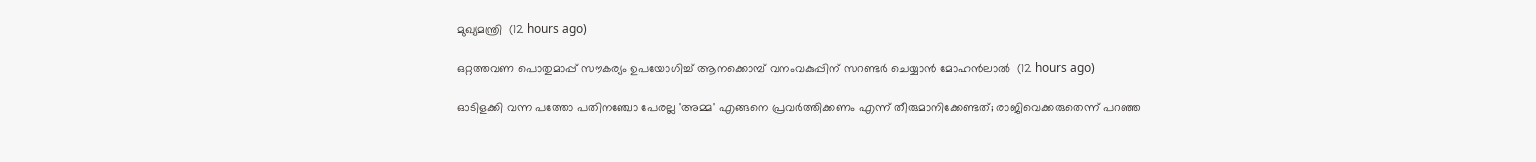മുഖ്യമന്ത്രി  (12 hours ago)

ഒറ്റത്തവണ പൊതുമാപ്പ് സൗകര്യം ഉപയോഗിച്ച് ആനക്കൊമ്പ് വനംവകുപ്പിന് സറണ്ടര്‍ ചെയ്യാന്‍ മോഹന്‍ലാല്‍  (12 hours ago)

ഓടിളക്കി വന്ന പത്തോ പതിനഞ്ചോ പേരല്ല 'അമ്മ' എങ്ങനെ പ്രവര്‍ത്തിക്കണം എന്ന് തീരുമാനിക്കേണ്ടത്; രാജിവെക്കരുതെന്ന് പറഞ്ഞ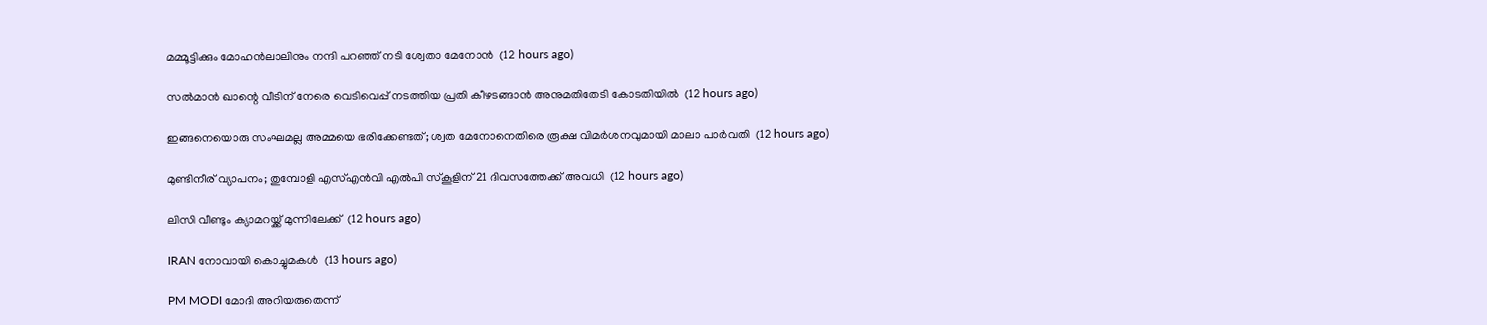മമ്മൂട്ടിക്കും മോഹന്‍ലാലിനും നന്ദി പറഞ്ഞ് നടി ശ്വേതാ മേനോന്‍  (12 hours ago)

സല്‍മാന്‍ ഖാന്റെ വീടിന് നേരെ വെടിവെപ്പ് നടത്തിയ പ്രതി കീഴടങ്ങാന്‍ അനുമതിതേടി കോടതിയില്‍  (12 hours ago)

ഇങ്ങനെയൊരു സംഘമല്ല അമ്മയെ ഭരിക്കേണ്ടത്; ശ്വത മേനോനെതിരെ രൂക്ഷ വിമര്‍ശനവുമായി മാലാ പാര്‍വതി  (12 hours ago)

മുണ്ടിനീര് വ്യാപനം; തുമ്പോളി എസ്എന്‍വി എല്‍പി സ്‌കൂളിന് 21 ദിവസത്തേക്ക് അവധി  (12 hours ago)

ലിസി വീണ്ടും ക്യാമറയ്ക്ക് മുന്നിലേക്ക്  (12 hours ago)

IRAN നോവായി കൊച്ചുമകൾ  (13 hours ago)

PM MODI മോദി അറിയരുതെന്ന്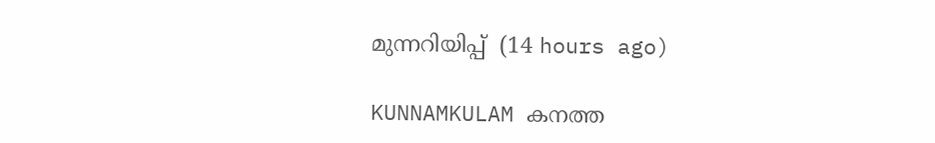മുന്നറിയിപ്പ്  (14 hours ago)

KUNNAMKULAM കനത്ത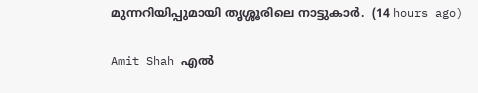മുന്നറിയിപ്പുമായി തൃശ്ശൂരിലെ നാട്ടുകാര്‍.  (14 hours ago)

Amit Shah എൽ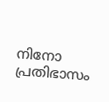നിനോ പ്രതിഭാസം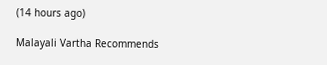(14 hours ago)

Malayali Vartha Recommends